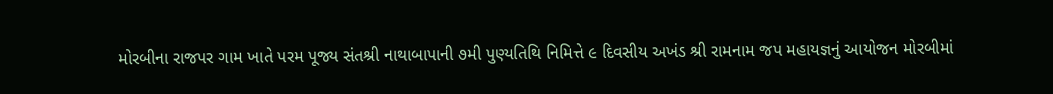મોરબીના રાજપર ગામ ખાતે પરમ પૂજ્ય સંતશ્રી નાથાબાપાની ૭મી પુણ્યતિથિ નિમિત્તે ૯ દિવસીય અખંડ શ્રી રામનામ જપ મહાયજ્ઞનું આયોજન મોરબીમાં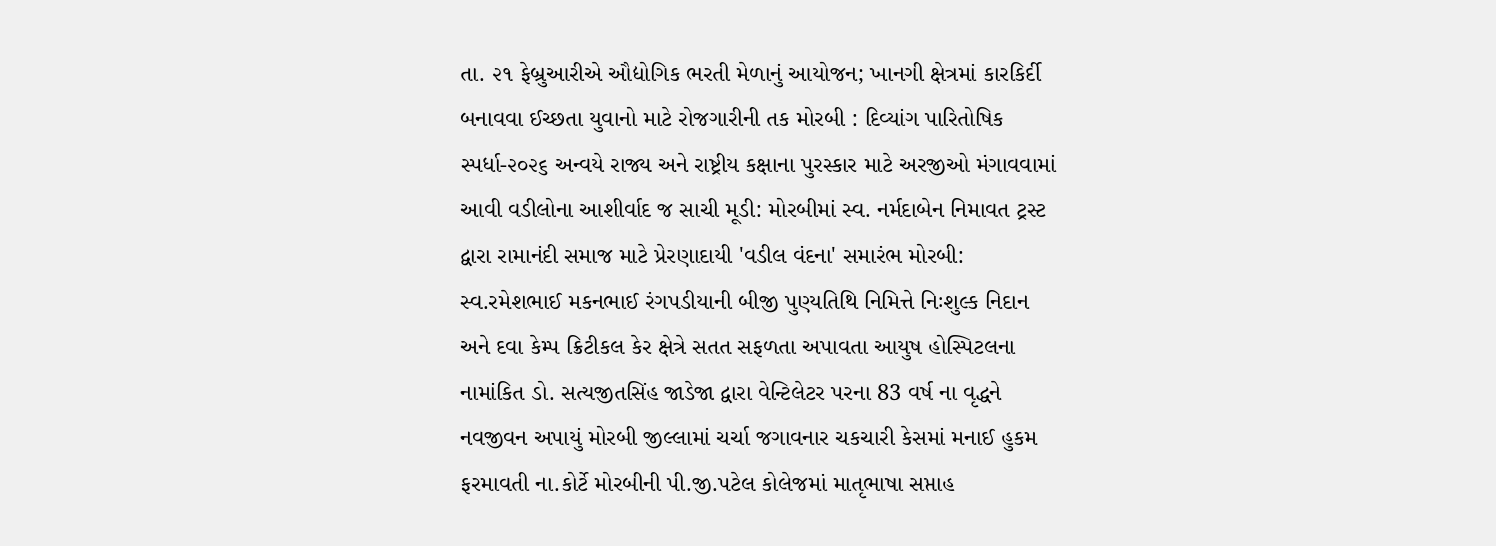તા. ૨૧ ફેબ્રુઆરીએ ઔદ્યોગિક ભરતી મેળાનું આયોજન; ખાનગી ક્ષેત્રમાં કારકિર્દી બનાવવા ઈચ્છતા યુવાનો માટે રોજગારીની તક મોરબી : દિવ્યાંગ પારિતોષિક સ્પર્ધા-૨૦૨૬ અન્વયે રાજ્ય અને રાષ્ટ્રીય કક્ષાના પુરસ્કાર માટે અરજીઓ મંગાવવામાં આવી વડીલોના આશીર્વાદ જ સાચી મૂડી: મોરબીમાં સ્વ. નર્મદાબેન નિમાવત ટ્રસ્ટ દ્વારા રામાનંદી સમાજ માટે પ્રેરણાદાયી 'વડીલ વંદના' સમારંભ મોરબી: સ્વ.રમેશભાઈ મકનભાઈ રંગપડીયાની બીજી પુણ્યતિથિ નિમિત્તે નિઃશુલ્ક નિદાન અને દવા કેમ્પ ક્રિટીકલ કેર ક્ષેત્રે સતત સફળતા અપાવતા આયુષ હોસ્પિટલના નામાંકિત ડો. સત્યજીતસિંહ જાડેજા દ્વારા વેન્ટિલેટર પરના 83 વર્ષ ના વૃદ્ધને નવજીવન અપાયું મોરબી જીલ્લામાં ચર્ચા જગાવનાર ચકચારી કેસમાં મનાઈ હુકમ ફરમાવતી ના.કોર્ટે મોરબીની પી.જી.પટેલ કોલેજમાં માતૃભાષા સપ્તાહ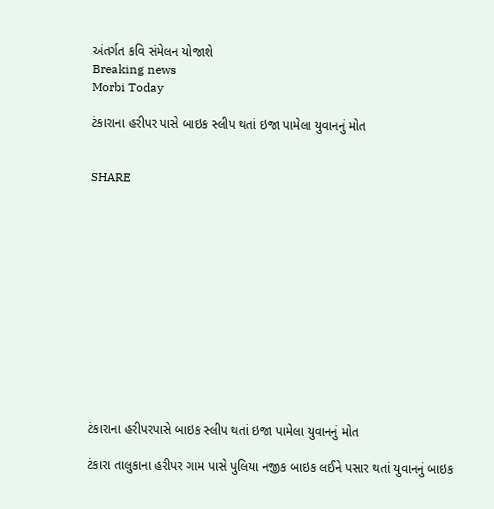અંતર્ગત કવિ સંમેલન યોજાશે
Breaking news
Morbi Today

ટંકારાના હરીપર પાસે બાઇક સ્લીપ થતાં ઇજા પામેલા યુવાનનું મોત


SHARE













ટંકારાના હરીપરપાસે બાઇક સ્લીપ થતાં ઇજા પામેલા યુવાનનું મોત

ટંકારા તાલુકાના હરીપર ગામ પાસે પુલિયા નજીક બાઇક લઈને પસાર થતાં યુવાનનું બાઇક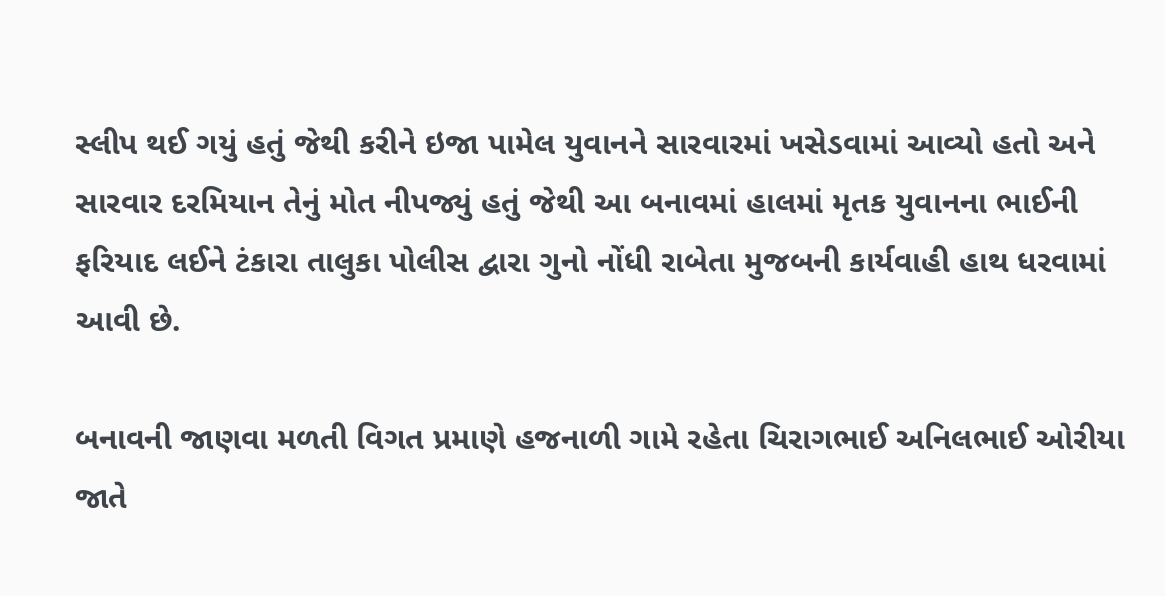સ્લીપ થઈ ગયું હતું જેથી કરીને ઇજા પામેલ યુવાનને સારવારમાં ખસેડવામાં આવ્યો હતો અને સારવાર દરમિયાન તેનું મોત નીપજ્યું હતું જેથી આ બનાવમાં હાલમાં મૃતક યુવાનના ભાઈની ફરિયાદ લઈને ટંકારા તાલુકા પોલીસ દ્વારા ગુનો નોંધી રાબેતા મુજબની કાર્યવાહી હાથ ધરવામાં આવી છે.

બનાવની જાણવા મળતી વિગત પ્રમાણે હજનાળી ગામે રહેતા ચિરાગભાઈ અનિલભાઈ ઓરીયા જાતે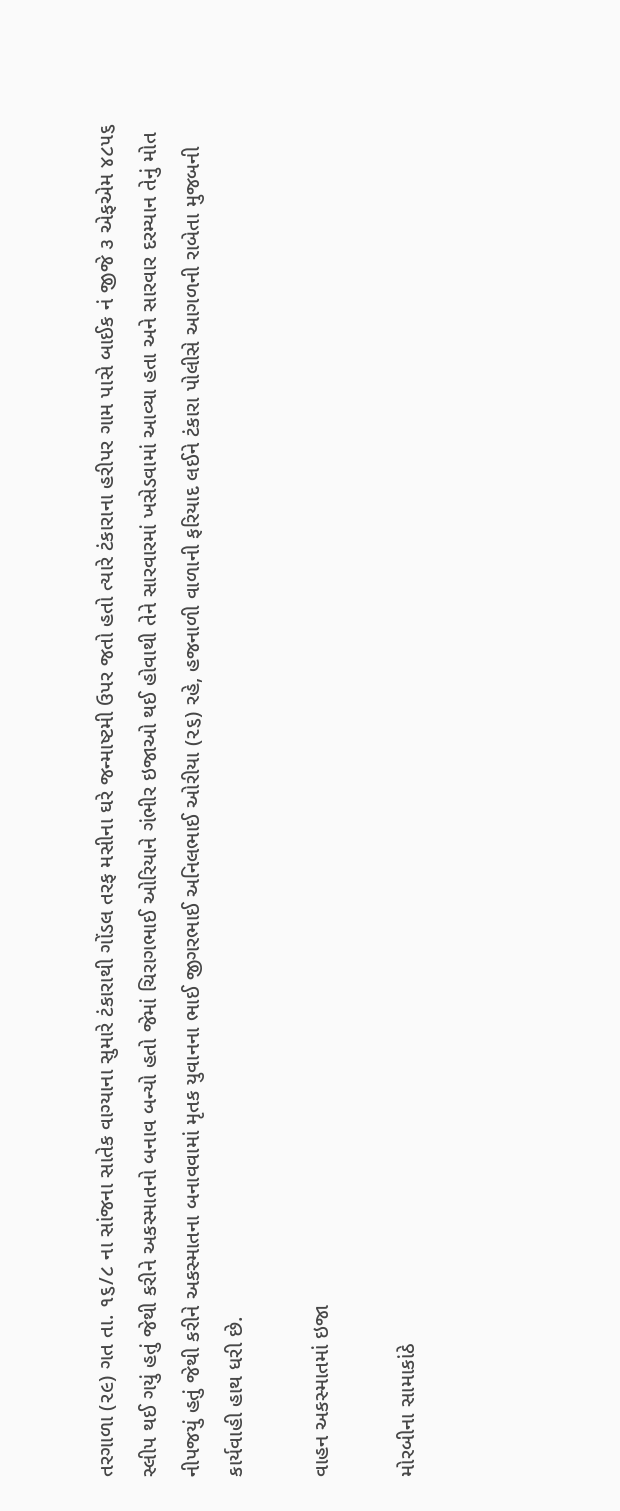તરગાળા (૨૯) ગત તા. ૧૬/૮ ના સાંજના સાતેક વાગ્યાના સુમારે ટંકારાથી ગોંડલ તરફ મસીના ઘરે જન્માષ્ટમી ઉપર જતો હતો ત્યારે ટંકારાના હરીપર ગામ પાસે બાઈક નં જીજે ૩ એફએમ ૪૮૫૬ સ્લીપ થઈ ગયું હતું જેથી કરીને અકસ્માતનો બનાવ બન્યો હતો જેમાં ચિરાગભાઈ ઓરિયાને ગંભીર ઇજાઓ થઈ હોવાથી તેને સારવારમાં ખસેડવામાં આવ્યા હતા અને સારવાર દરમ્યાન તેનું મોત નીપજયું હતું જેથી કરીને અકસ્માતના બનાવવામાં મૃતક યુવાનના ભાઈ જીગરભાઈ અનિલભાઈ ઓરીયા (૨૬) રહે, હજનાળી વાળાની ફરિયાદ લઈને ટંકારા પોલીસે આગળની રાબેતા મુજબની કાર્યવાહી હાથ ધરી છે.

વાહન અકસ્માતમાં ઇજા

મોરબીના સામાકાંઠે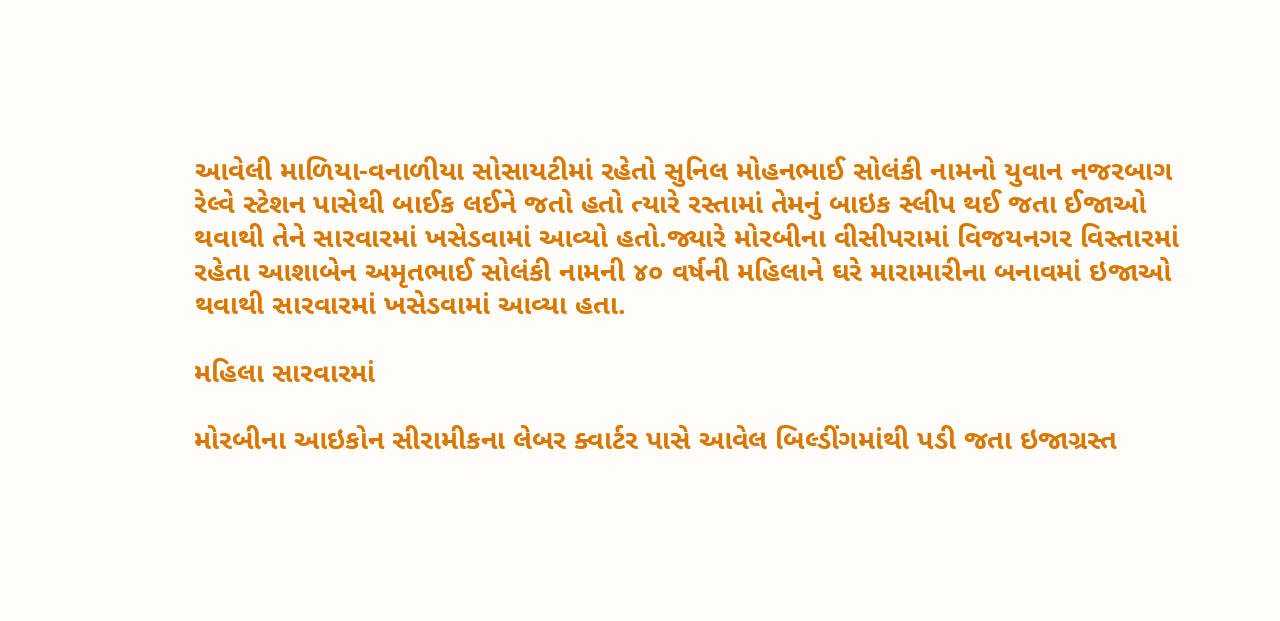આવેલી માળિયા-વનાળીયા સોસાયટીમાં રહેતો સુનિલ મોહનભાઈ સોલંકી નામનો યુવાન નજરબાગ રેલ્વે સ્ટેશન પાસેથી બાઈક લઈને જતો હતો ત્યારે રસ્તામાં તેમનું બાઇક સ્લીપ થઈ જતા ઈજાઓ થવાથી તેને સારવારમાં ખસેડવામાં આવ્યો હતો.જ્યારે મોરબીના વીસીપરામાં વિજયનગર વિસ્તારમાં રહેતા આશાબેન અમૃતભાઈ સોલંકી નામની ૪૦ વર્ષની મહિલાને ઘરે મારામારીના બનાવમાં ઇજાઓ થવાથી સારવારમાં ખસેડવામાં આવ્યા હતા.

મહિલા સારવારમાં

મોરબીના આઇકોન સીરામીકના લેબર ક્વાર્ટર પાસે આવેલ બિલ્ડીંગમાંથી પડી જતા ઇજાગ્રસ્ત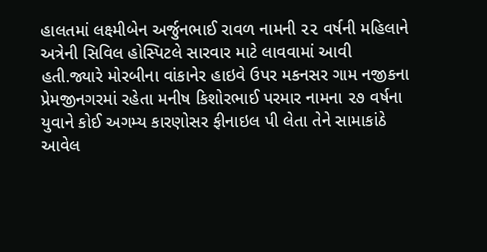હાલતમાં લક્ષ્મીબેન અર્જુનભાઈ રાવળ નામની ૨૨ વર્ષની મહિલાને અત્રેની સિવિલ હોસ્પિટલે સારવાર માટે લાવવામાં આવી હતી.જ્યારે મોરબીના વાંકાનેર હાઇવે ઉપર મકનસર ગામ નજીકના પ્રેમજીનગરમાં રહેતા મનીષ કિશોરભાઈ પરમાર નામના ૨૭ વર્ષના યુવાને કોઈ અગમ્ય કારણોસર ફીનાઇલ પી લેતા તેને સામાકાંઠે આવેલ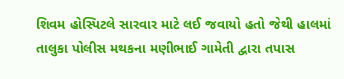શિવમ હોસ્પિટલે સારવાર માટે લઈ જવાયો હતો જેથી હાલમાં તાલુકા પોલીસ મથકના મણીભાઈ ગામેતી દ્વારા તપાસ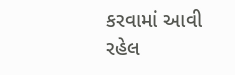કરવામાં આવી રહેલ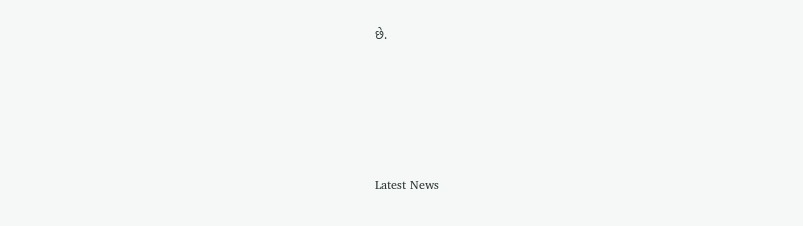છે.







Latest News